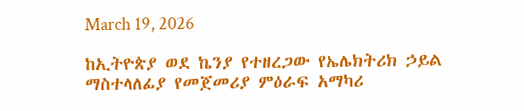March 19, 2026

ከኢትዮጵያ ወደ ኬንያ የተዘረጋው የኤሌክትሪክ ኃይል ማስተላለፊያ የመጀመሪያ ምዕራፍ አማካሪ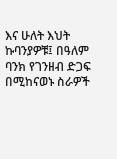እና ሁለት እህት ኩባንያዎቹ፤ በዓለም ባንክ የገንዘብ ድጋፍ በሚከናወኑ ስራዎች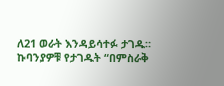ለ21 ወራት እንዳይሳተፉ ታገዱ። ኩባንያዎቹ የታገዱት “በምስራቅ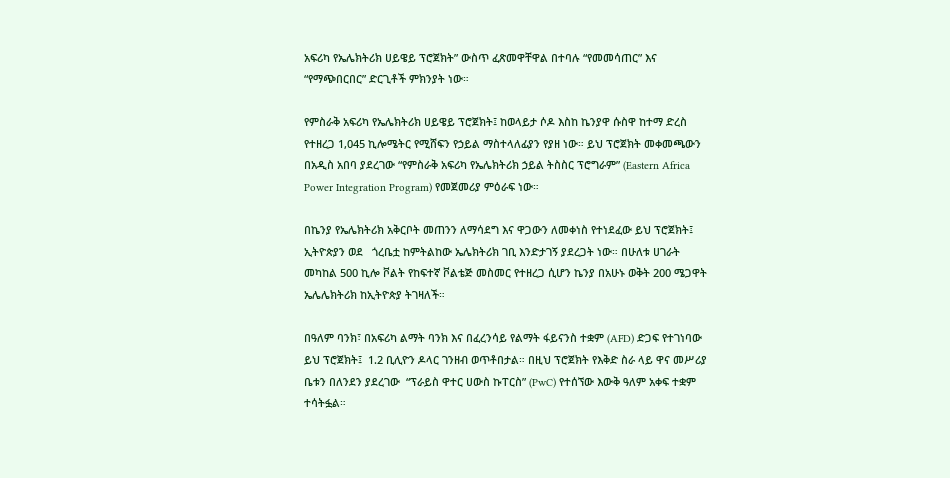አፍሪካ የኤሌክትሪክ ሀይዌይ ፕሮጀክት” ውስጥ ፈጽመዋቸዋል በተባሉ “የመመሳጠር” እና “የማጭበርበር” ድርጊቶች ምክንያት ነው።

የምስራቅ አፍሪካ የኤሌክትሪክ ሀይዌይ ፕሮጀክት፤ ከወላይታ ሶዶ እስከ ኬንያዋ ሱስዋ ከተማ ድረስ የተዘረጋ 1,045 ኪሎሜትር የሚሸፍን የኃይል ማስተላለፊያን የያዘ ነው። ይህ ፕሮጀክት መቀመጫውን በአዲስ አበባ ያደረገው “የምስራቅ አፍሪካ የኤሌክትሪክ ኃይል ትስስር ፕሮግራም” (Eastern Africa Power Integration Program) የመጀመሪያ ምዕራፍ ነው።

በኬንያ የኤሌክትሪክ አቅርቦት መጠንን ለማሳደግ እና ዋጋውን ለመቀነስ የተነደፈው ይህ ፕሮጀክት፤ ኢትዮጵያን ወደ   ጎረቤቷ ከምትልከው ኤሌክትሪክ ገቢ እንድታገኝ ያደረጋት ነው። በሁለቱ ሀገራት መካከል 500 ኪሎ ቮልት የከፍተኛ ቮልቴጅ መስመር የተዘረጋ ሲሆን ኬንያ በአሁኑ ወቅት 200 ሜጋዋት ኤሌሌክትሪክ ከኢትዮጵያ ትገዛለች።

በዓለም ባንክ፣ በአፍሪካ ልማት ባንክ እና በፈረንሳይ የልማት ፋይናንስ ተቋም (AFD) ድጋፍ የተገነባው ይህ ፕሮጀክት፤  1.2 ቢሊዮን ዶላር ገንዘብ ወጥቶበታል። በዚህ ፕሮጀክት የእቅድ ስራ ላይ ዋና መሥሪያ ቤቱን በለንደን ያደረገው  “ፕራይስ ዋተር ሀውስ ኩፐርስ” (PwC) የተሰኘው እውቅ ዓለም አቀፍ ተቋም ተሳትፏል።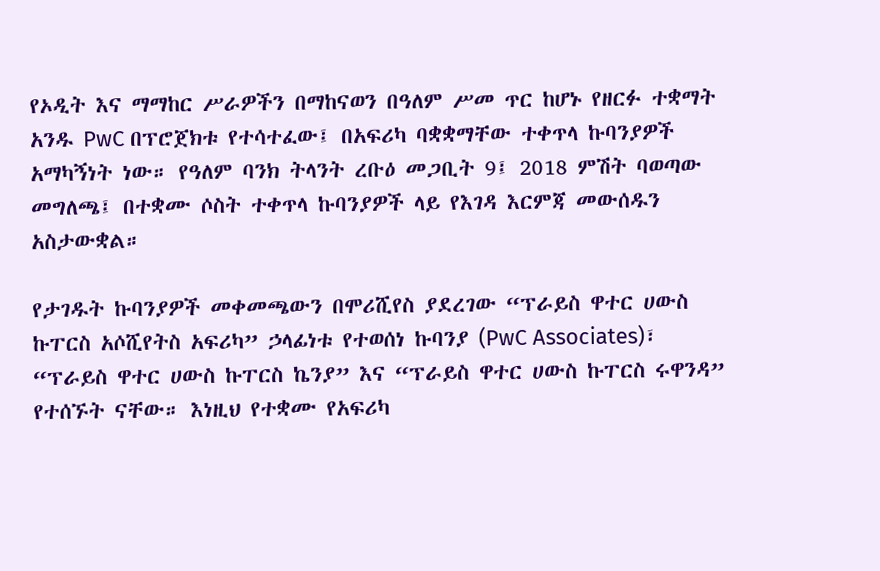የኦዲት እና ማማከር ሥራዎችን በማከናወን በዓለም ሥመ ጥር ከሆኑ የዘርፉ ተቋማት አንዱ PwC በፕሮጀክቱ የተሳተፈው፤ በአፍሪካ ባቋቋማቸው ተቀጥላ ኩባንያዎች አማካኝነት ነው። የዓለም ባንክ ትላንት ረቡዕ መጋቢት 9፤ 2018 ምሽት ባወጣው መግለጫ፤ በተቋሙ ሶስት ተቀጥላ ኩባንያዎች ላይ የእገዳ እርምጃ መውሰዱን አስታውቋል።

የታገዱት ኩባንያዎች መቀመጫውን በሞሪሺየስ ያደረገው “ፕራይስ ዋተር ሀውስ ኩፐርስ አሶሺየትስ አፍሪካ” ኃላፊነቱ የተወሰነ ኩባንያ (PwC Associates)፣ “ፕራይስ ዋተር ሀውስ ኩፐርስ ኬንያ” እና “ፕራይስ ዋተር ሀውስ ኩፐርስ ሩዋንዳ” የተሰኙት ናቸው። እነዚህ የተቋሙ የአፍሪካ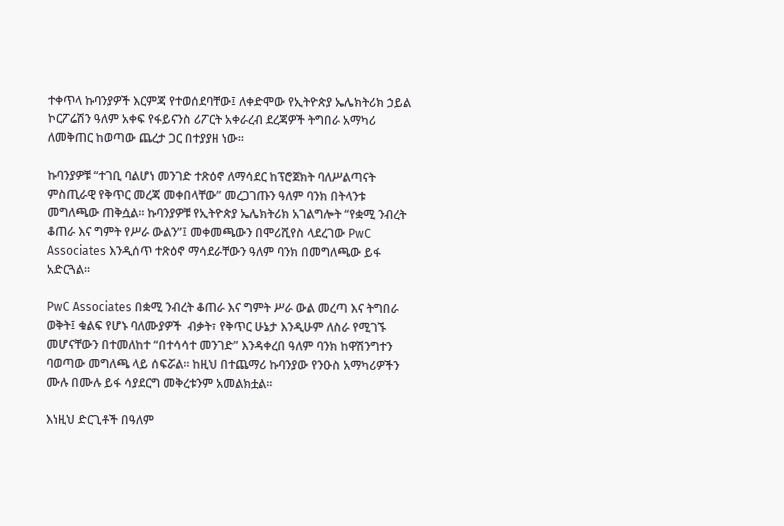ተቀጥላ ኩባንያዎች እርምጃ የተወሰደባቸው፤ ለቀድሞው የኢትዮጵያ ኤሌክትሪክ ኃይል ኮርፖሬሽን ዓለም አቀፍ የፋይናንስ ሪፖርት አቀራረብ ደረጃዎች ትግበራ አማካሪ ለመቅጠር ከወጣው ጨረታ ጋር በተያያዘ ነው።

ኩባንያዎቹ “ተገቢ ባልሆነ መንገድ ተጽዕኖ ለማሳደር ከፕሮጀክት ባለሥልጣናት ምስጢራዊ የቅጥር መረጃ መቀበላቸው” መረጋገጡን ዓለም ባንክ በትላንቱ መግለጫው ጠቅሷል። ኩባንያዎቹ የኢትዮጵያ ኤሌክትሪክ አገልግሎት “የቋሚ ንብረት ቆጠራ እና ግምት የሥራ ውልን”፤ መቀመጫውን በሞሪሺየስ ላደረገው PwC Associates እንዲሰጥ ተጽዕኖ ማሳደራቸውን ዓለም ባንክ በመግለጫው ይፋ አድርጓል።

PwC Associates በቋሚ ንብረት ቆጠራ እና ግምት ሥራ ውል መረጣ እና ትግበራ ወቅት፤ ቁልፍ የሆኑ ባለሙያዎች  ብቃት፣ የቅጥር ሁኔታ እንዲሁም ለስራ የሚገኙ መሆናቸውን በተመለከተ “በተሳሳተ መንገድ” እንዳቀረበ ዓለም ባንክ ከዋሽንግተን ባወጣው መግለጫ ላይ ሰፍሯል። ከዚህ በተጨማሪ ኩባንያው የንዑስ አማካሪዎችን ሙሉ በሙሉ ይፋ ሳያደርግ መቅረቱንም አመልክቷል።

እነዚህ ድርጊቶች በዓለም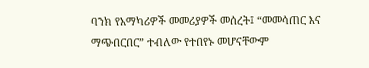ባንክ የአማካሪዎች መመሪያዎች መሰረት፤ “መመሳጠር እና ማጭበርበር” ተብለው የተበየኑ መሆናቸውም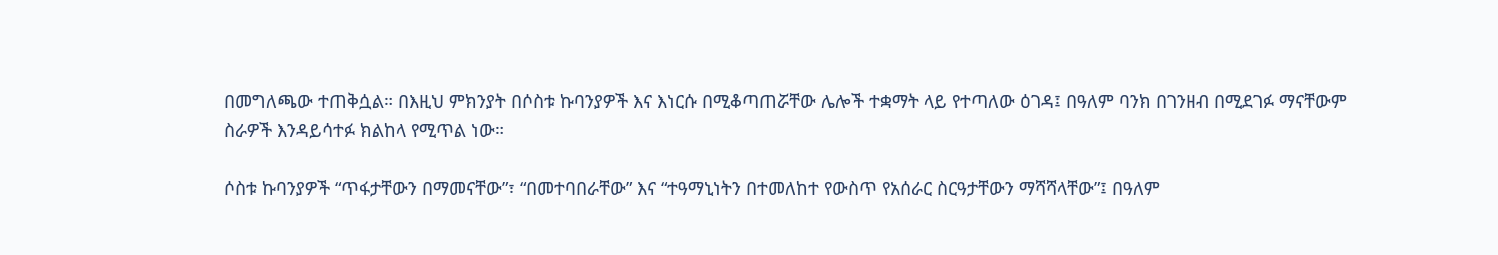በመግለጫው ተጠቅሷል። በእዚህ ምክንያት በሶስቱ ኩባንያዎች እና እነርሱ በሚቆጣጠሯቸው ሌሎች ተቋማት ላይ የተጣለው ዕገዳ፤ በዓለም ባንክ በገንዘብ በሚደገፉ ማናቸውም ስራዎች እንዳይሳተፉ ክልከላ የሚጥል ነው።

ሶስቱ ኩባንያዎች “ጥፋታቸውን በማመናቸው”፣ “በመተባበራቸው” እና “ተዓማኒነትን በተመለከተ የውስጥ የአሰራር ስርዓታቸውን ማሻሻላቸው”፤ በዓለም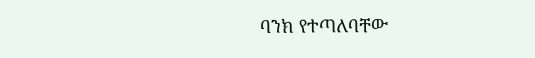ባንክ የተጣለባቸው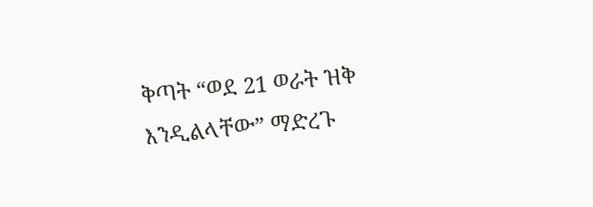ቅጣት “ወደ 21 ወራት ዝቅ እንዲልላቸው” ማድረጉ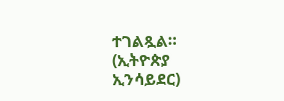ተገልጿል። (ኢትዮጵያ ኢንሳይደር)